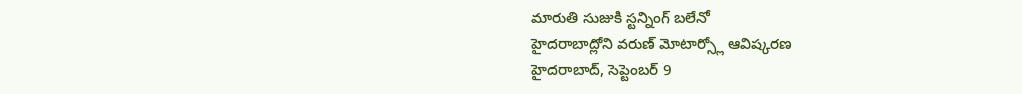మారుతి సుజుకి స్టన్నింగ్ బలేనో
హైదరాబాద్లోని వరుణ్ మోటార్స్లో ఆవిష్కరణ
హైదరాబాద్, సెప్టెంబర్ 9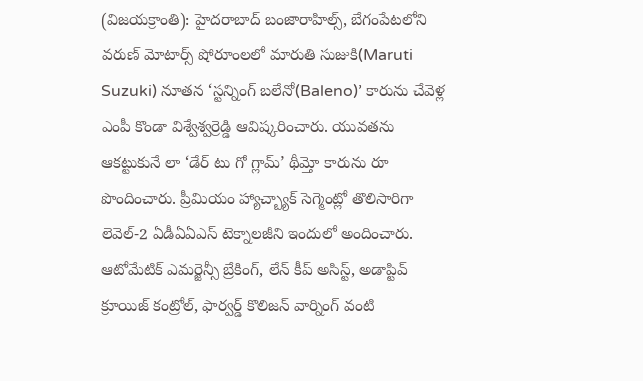(విజయక్రాంతి): హైదరాబాద్ బంజారాహిల్స్, బేగంపేటలోని వరుణ్ మోటార్స్ షోరూంలలో మారుతి సుజుకి(Maruti Suzuki) నూతన ‘స్టన్నింగ్ బలేనో(Baleno)’ కారును చేవెళ్ల ఎంపీ కొండా విశ్వేశ్వర్రెడ్డి ఆవిష్కరించారు. యువతను ఆకట్టుకునే లా ‘డేర్ టు గో గ్లామ్’ థీమ్తో కారును రూ పొందించారు. ప్రీమియం హ్యాచ్బ్యాక్ సెగ్మెంట్లో తొలిసారిగా లెవెల్-2 ఏడీఏఏఎస్ టెక్నాలజీని ఇందులో అందించారు. ఆటోమేటిక్ ఎమర్జెన్సీ బ్రేకింగ్, లేన్ కీప్ అసిస్ట్, అడాప్టివ్ క్రూయిజ్ కంట్రోల్, ఫార్వర్డ్ కొలిజన్ వార్నింగ్ వంటి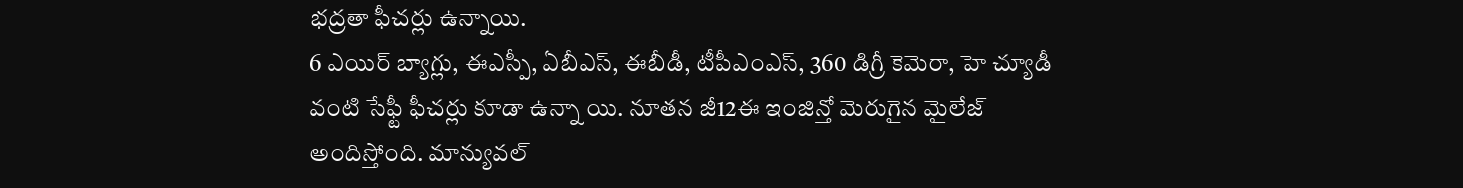భద్రతా ఫీచర్లు ఉన్నాయి.
6 ఎయిర్ బ్యాగ్లు, ఈఎస్పీ, ఏబీఎస్, ఈబీడీ, టీపీఎంఎస్, 360 డిగ్రీ కెమెరా, హె చ్యూడీ వంటి సేఫ్టీ ఫీచర్లు కూడా ఉన్నా యి. నూతన జీ12ఈ ఇంజిన్తో మెరుగైన మైలేజ్ అందిస్తోంది. మాన్యువల్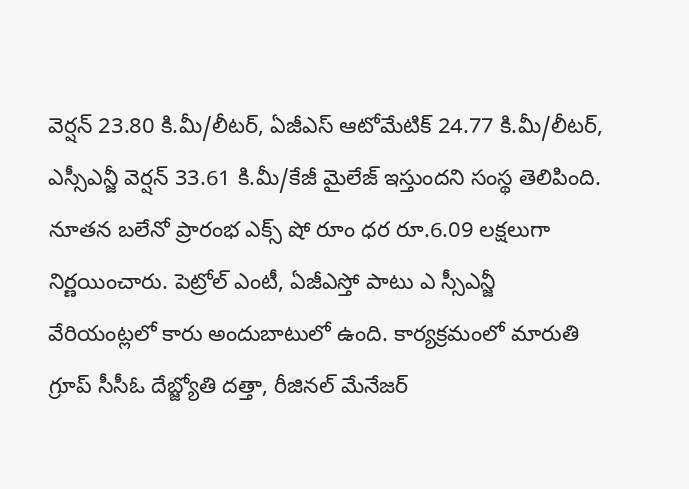వెర్షన్ 23.80 కి.మీ/లీటర్, ఏజీఎస్ ఆటోమేటిక్ 24.77 కి.మీ/లీటర్, ఎస్సీఎన్జీ వెర్షన్ 33.61 కి.మీ/కేజీ మైలేజ్ ఇస్తుందని సంస్థ తెలిపింది. నూతన బలేనో ప్రారంభ ఎక్స్ షో రూం ధర రూ.6.09 లక్షలుగా నిర్ణయించారు. పెట్రోల్ ఎంటీ, ఏజీఎస్తో పాటు ఎ స్సీఎన్జీ వేరియంట్లలో కారు అందుబాటులో ఉంది. కార్యక్రమంలో మారుతి గ్రూప్ సీసీఓ దేబ్జ్యోతి దత్తా, రీజినల్ మేనేజర్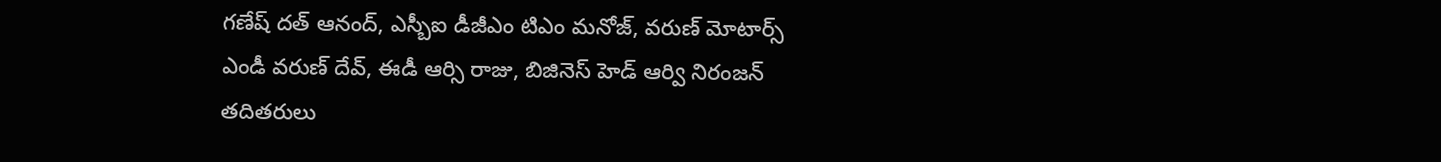గణేష్ దత్ ఆనంద్, ఎస్బీఐ డీజీఎం టిఎం మనోజ్, వరుణ్ మోటార్స్ ఎండీ వరుణ్ దేవ్, ఈడీ ఆర్సి రాజు, బిజినెస్ హెడ్ ఆర్వి నిరంజన్ తదితరులు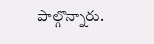పాల్గొన్నారు.